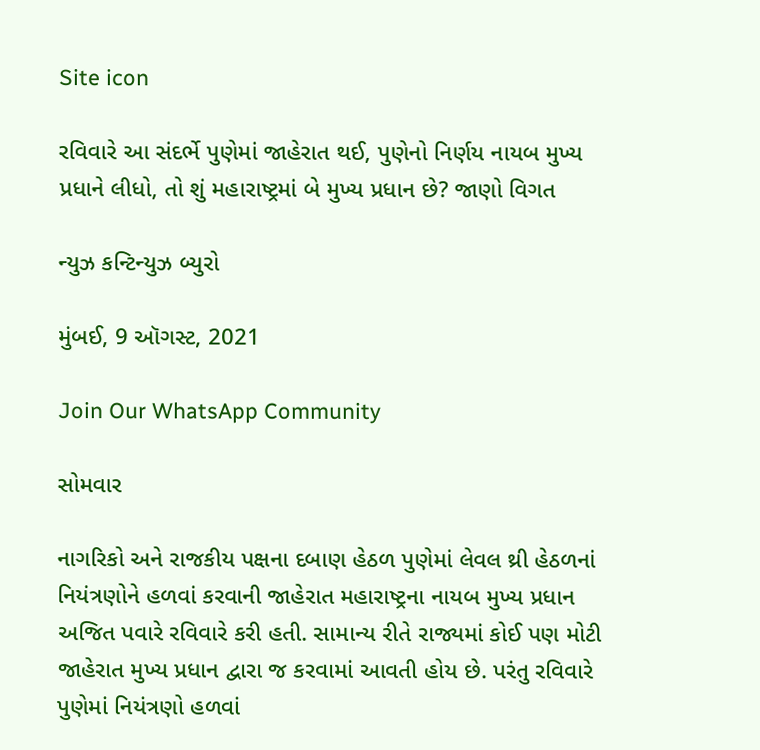Site icon

રવિવારે આ સંદર્ભે પુણેમાં જાહેરાત થઈ, પુણેનો નિર્ણય નાયબ મુખ્ય પ્રધાને લીધો, તો શું મહારાષ્ટ્રમાં બે મુખ્ય પ્રધાન છે? જાણો વિગત

ન્યુઝ કન્ટિન્યુઝ બ્યુરો

મુંબઈ, 9 ઑગસ્ટ, 2021

Join Our WhatsApp Community

સોમવાર

નાગરિકો અને રાજકીય પક્ષના દબાણ હેઠળ પુણેમાં લેવલ થ્રી હેઠળનાં નિયંત્રણોને હળવાં કરવાની જાહેરાત મહારાષ્ટ્રના નાયબ મુખ્ય પ્રધાન અજિત પવારે રવિવારે કરી હતી. સામાન્ય રીતે રાજ્યમાં કોઈ પણ મોટી જાહેરાત મુખ્ય પ્રધાન દ્વારા જ કરવામાં આવતી હોય છે. પરંતુ રવિવારે પુણેમાં નિયંત્રણો હળવાં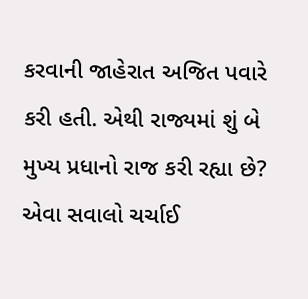કરવાની જાહેરાત અજિત પવારે કરી હતી. એથી રાજ્યમાં શું બે મુખ્ય પ્રધાનો રાજ કરી રહ્યા છે? એવા સવાલો ચર્ચાઈ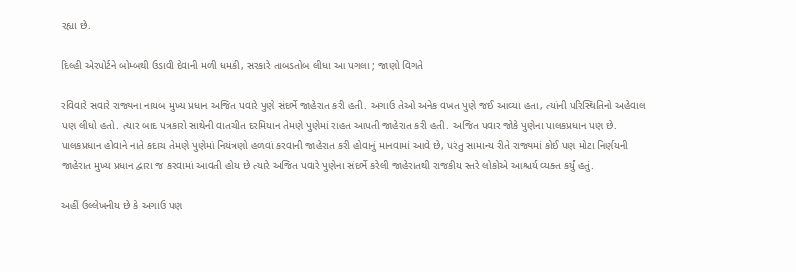રહ્યા છે.

દિલ્હી એરપોર્ટને બોમ્બથી ઉડાવી દેવાની મળી ધમકી, સરકારે તાબડતોબ લીધા આ પગલા ; જાણો વિગતે

રવિવારે સવારે રાજ્યના નાયબ મુખ્ય પ્રધાન અજિત પવારે પુણે સંદર્ભે જાહેરાત કરી હતી. અગાઉ તેઓ અનેક વખત પુણે જઈ આવ્યા હતા, ત્યાંની પરિસ્થિતિનો અહેવાલ પણ લીધો હતો. ત્યાર બાદ પત્રકારો સાથેની વાતચીત દરમિયાન તેમણે પુણેમાં રાહત આપતી જાહેરાત કરી હતી. અજિત પવાર જોકે પુણેના પાલકપ્રધાન પણ છે. પાલકપ્રધાન હોવાને નાતે કદાચ તેમણે પુણેમાં નિયંત્રણો હળવાં કરવાની જાહેરાત કરી હોવાનું માનવામાં આવે છે, પરંતુ સામાન્ય રીતે રાજ્યમાં કોઈ પણ મોટા નિર્ણયની જાહેરાત મુખ્ય પ્રધાન દ્વારા જ કરવામાં આવતી હોય છે ત્યારે અજિત પવારે પુણેના સંદર્ભે કરેલી જાહેરાતથી રાજકીય સ્તરે લોકોએ આશ્ચર્ય વ્યક્ત કર્યું હતું.

અહીં ઉલ્લેખનીય છે કે અગાઉ પણ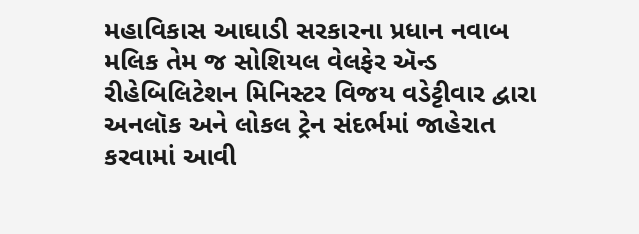મહાવિકાસ આઘાડી સરકારના પ્રધાન નવાબ મલિક તેમ જ સોશિયલ વેલફેર ઍન્ડ રીહેબિલિટેશન મિનિસ્ટર વિજય વડેટ્ટીવાર દ્વારા અનલૉક અને લોકલ ટ્રેન સંદર્ભમાં જાહેરાત કરવામાં આવી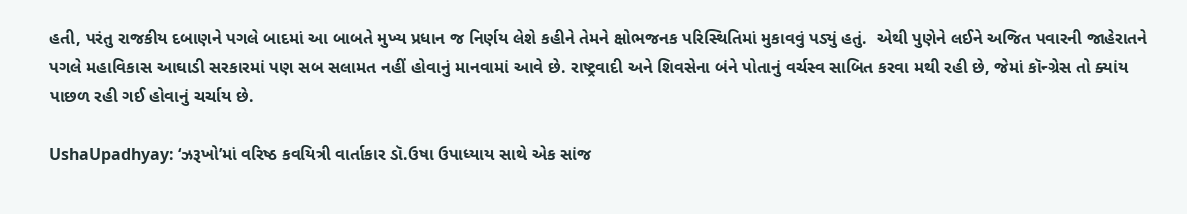હતી, પરંતુ રાજકીય દબાણને પગલે બાદમાં આ બાબતે મુખ્ય પ્રધાન જ નિર્ણય લેશે કહીને તેમને ક્ષોભજનક પરિસ્થિતિમાં મુકાવવું પડ્યું હતું.  એથી પુણેને લઈને અજિત પવારની જાહેરાતને પગલે મહાવિકાસ આઘાડી સરકારમાં પણ સબ સલામત નહીં હોવાનું માનવામાં આવે છે. રાષ્ટ્રવાદી અને શિવસેના બંને પોતાનું વર્ચસ્વ સાબિત કરવા મથી રહી છે, જેમાં કૉન્ગ્રેસ તો ક્યાંય પાછળ રહી ગઈ હોવાનું ચર્ચાય છે.

UshaUpadhyay: ‘ઝરૂખો’માં વરિષ્ઠ કવયિત્રી વાર્તાકાર ડૉ.ઉષા ઉપાધ્યાય સાથે એક સાંજ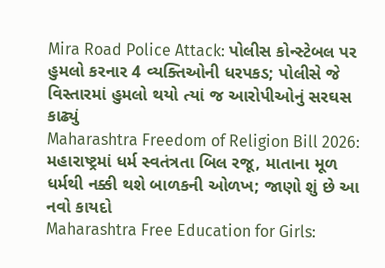Mira Road Police Attack: પોલીસ કોન્સ્ટેબલ પર હુમલો કરનાર 4 વ્યક્તિઓની ધરપકડ; પોલીસે જે વિસ્તારમાં હુમલો થયો ત્યાં જ આરોપીઓનું સરઘસ કાઢ્યું
Maharashtra Freedom of Religion Bill 2026: મહારાષ્ટ્રમાં ધર્મ સ્વતંત્રતા બિલ રજૂ, માતાના મૂળ ધર્મથી નક્કી થશે બાળકની ઓળખ; જાણો શું છે આ નવો કાયદો
Maharashtra Free Education for Girls: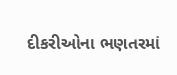દીકરીઓના ભણતરમાં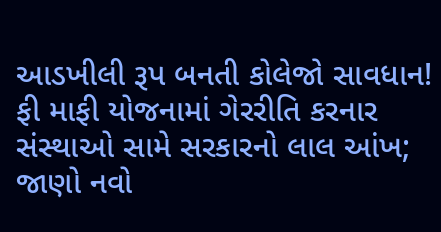આડખીલી રૂપ બનતી કોલેજો સાવધાન! ફી માફી યોજનામાં ગેરરીતિ કરનાર સંસ્થાઓ સામે સરકારનો લાલ આંખ; જાણો નવો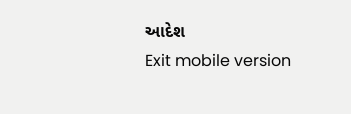આદેશ
Exit mobile version